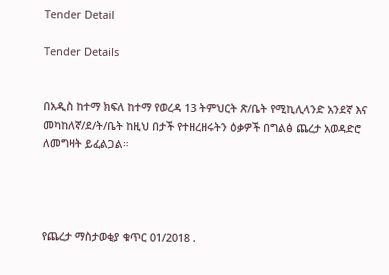Tender Detail

Tender Details


በአዲስ ከተማ ክፍለ ከተማ የወረዳ 13 ትምህርት ጽ/ቤት የሚኪሊላንድ አንደኛ እና መካከለኛ/ደ/ት/ቤት ከዚህ በታች የተዘረዘሩትን ዕቃዎች በግልፅ ጨረታ አወዳድሮ ለመግዛት ይፈልጋል።




የጨረታ ማስታወቂያ ቁጥር 01/2018 .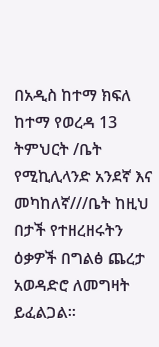በአዲስ ከተማ ክፍለ ከተማ የወረዳ 13 ትምህርት /ቤት የሚኪሊላንድ አንደኛ እና መካከለኛ///ቤት ከዚህ በታች የተዘረዘሩትን ዕቃዎች በግልፅ ጨረታ አወዳድሮ ለመግዛት ይፈልጋል።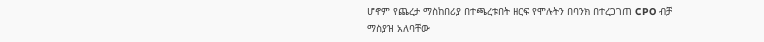ሆኖም የጨረታ ማስከበሪያ በተጫረቱበት ዘርፍ የሞሉትን በባንክ በተረጋገጠ CPO ብቻ ማስያዝ አለባቸው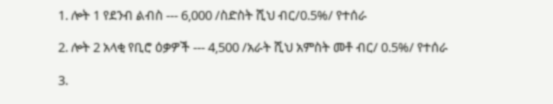1. ሎት 1 የደንብ ልብስ --- 6,000 /ስድስት ሺህ ብር/0.5%/ የተሰራ

2. ሎት 2 አላቂ የቢሮ ዕቃዎች --- 4,500 /አራት ሺህ አምስት መቶ ብር/ 0.5%/ የተሰራ

3.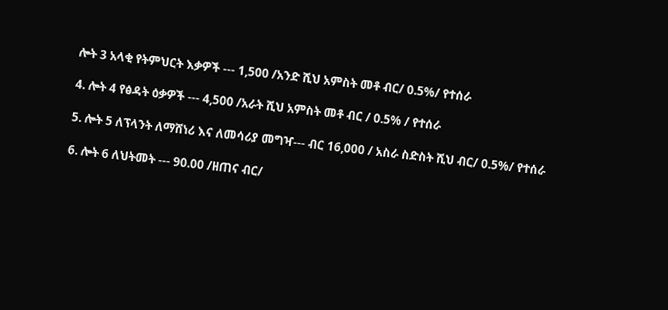ሎት 3 አላቂ የትምህርት እቃዎች --- 1,500 /አንድ ሺህ አምስት መቶ ብር/ 0.5%/ የተሰራ

4. ሎት 4 የፅዳት ዕቃዎች --- 4,500 /አራት ሺህ አምስት መቶ ብር / 0.5% / የተሰራ

5. ሎት 5 ለፕላንት ለማሸነሪ እና ለመሳሪያ መግዣ--- ብር 16,000 / አስራ ስድስት ሺህ ብር/ 0.5%/ የተሰራ

6. ሎት 6 ለህትመት --- 90.00 /ዘጠና ብር/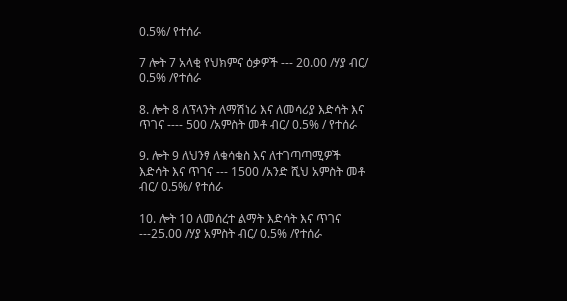0.5%/ የተሰራ

7 ሎት 7 አላቂ የህክምና ዕቃዎች --- 20.00 /ሃያ ብር/ 0.5% /የተሰራ

8. ሎት 8 ለፕላንት ለማሽነሪ እና ለመሳሪያ እድሳት እና ጥገና ---- 500 /አምስት መቶ ብር/ 0.5% / የተሰራ

9. ሎት 9 ለህንፃ ለቁሳቁስ እና ለተገጣጣሚዎች እድሳት እና ጥገና --- 1500 /አንድ ሺህ አምስት መቶ ብር/ 0.5%/ የተሰራ

10. ሎት 10 ለመሰረተ ልማት እድሳት እና ጥገና ---25.00 /ሃያ አምስት ብር/ 0.5% /የተሰራ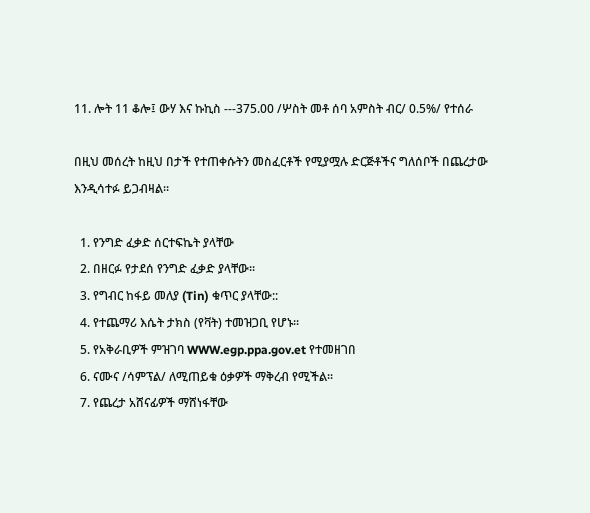11. ሎት 11 ቆሎ፤ ውሃ እና ኩኪስ ---375.00 /ሦስት መቶ ሰባ አምስት ብር/ 0.5%/ የተሰራ

በዚህ መሰረት ከዚህ በታች የተጠቀሱትን መስፈርቶች የሚያሟሉ ድርጅቶችና ግለሰቦች በጨረታው እንዲሳተፉ ይጋብዛል።

  1. የንግድ ፈቃድ ሰርተፍኬት ያላቸው
  2. በዘርፉ የታደሰ የንግድ ፈቃድ ያላቸው፡፡
  3. የግብር ከፋይ መለያ (Tin) ቁጥር ያላቸው::
  4. የተጨማሪ እሴት ታክስ (የቫት) ተመዝጋቢ የሆኑ፡፡
  5. የአቅራቢዎች ምዝገባ WWW.egp.ppa.gov.et የተመዘገበ
  6. ናሙና /ሳምፕል/ ለሚጠይቁ ዕቃዎች ማቅረብ የሚችል፡፡
  7. የጨረታ አሸናፊዎች ማሸነፋቸው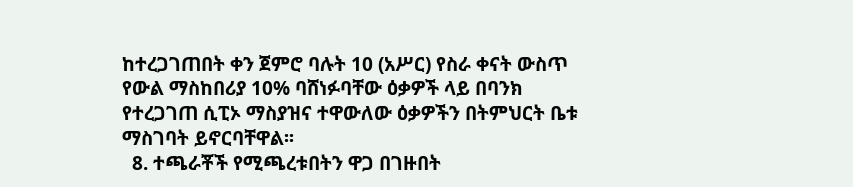ከተረጋገጠበት ቀን ጀምሮ ባሉት 10 (አሥር) የስራ ቀናት ውስጥ የውል ማስከበሪያ 10% ባሸነፉባቸው ዕቃዎች ላይ በባንክ የተረጋገጠ ሲፒኦ ማስያዝና ተዋውለው ዕቃዎችን በትምህርት ቤቱ ማስገባት ይኖርባቸዋል፡፡
  8. ተጫራቾች የሚጫረቱበትን ዋጋ በገዙበት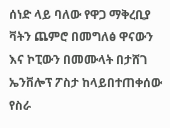ሰነድ ላይ ባለው የዋጋ ማቅረቢያ ቫትን ጨምሮ በመግለፅ ዋናውን እና ኮፒውን በመሙላት በታሸገ ኤንቨሎፕ ፖስታ ከላይበተጠቀሰው የስራ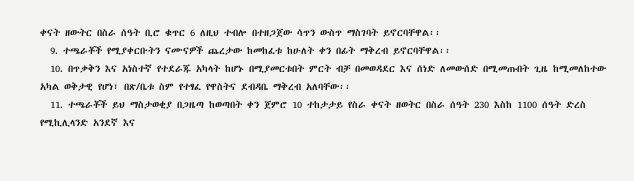ቀናት ዘውትር በስራ ሰዓት ቢሮ ቁጥር 6 ለዚህ ተብሎ በተዘጋጀው ሳጥን ውስጥ ማስገባት ይኖርባቸዋል፡፡
  9. ተጫራቾች የሚያቀርቡትን ናሙናዎች ጨረታው ከመከፈቱ ከሁለት ቀን በፊት ማቅረብ ይኖርባቸዋል፡፡
  10. በጥቃቅን እና አነስተኛ የተደራጁ አካላት ከሆኑ በሚያመርቱበት ምርት ብቻ በመወዳደር እና ሰነድ ለመውሰድ በሚመጡበት ጊዜ ከሚመለከተው አካል ወቅታዊ የሆነ፣ በጽ/ቤቱ ስም የተፃፈ የዋስትና ደብዳቤ ማቅረብ አለባቸው፡፡
  11. ተጫራቾች ይህ ማስታወቂያ በጋዜጣ ከወጣበት ቀን ጀምሮ 10 ተከታታይ የስራ ቀናት ዘወትር በስራ ሰዓት 230 እስከ 1100 ሰዓት ድረስ የሚኪሊላንድ አንደኛ እና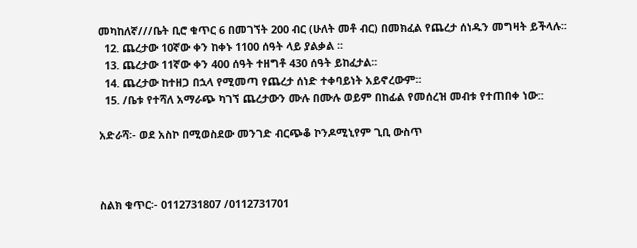መካከለኛ///ቤት ቢሮ ቁጥር 6 በመገኘት 200 ብር (ሁለት መቶ ብር) በመክፈል የጨረታ ሰነዱን መግዛት ይችላሉ፡፡
  12. ጨረታው 10ኛው ቀን ከቀኑ 1100 ሰዓት ላይ ያልቃል ፡፡
  13. ጨረታው 11ኛው ቀን 400 ሰዓት ተዘግቶ 430 ሰዓት ይከፈታል፡፡
  14. ጨረታው ከተዘጋ በኋላ የሚመጣ የጨረታ ሰነድ ተቀባይነት አይኖረውም፡፡
  15. /ቤቱ የተሻለ አማራጭ ካገኘ ጨረታውን ሙሉ በሙሉ ወይም በከፊል የመሰረዝ መብቱ የተጠበቀ ነው::

አድራሻ፡- ወደ አስኮ በሚወስደው መንገድ ብርጭቆ ኮንዶሚኒየም ጊቢ ውስጥ



ስልክ ቁጥር፡- 0112731807 /0112731701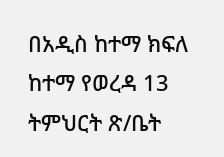በአዲስ ከተማ ክፍለ ከተማ የወረዳ 13 ትምህርት ጽ/ቤት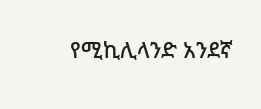የሚኪሊላንድ አንደኛ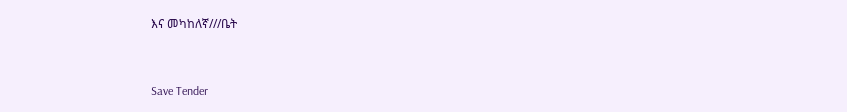እና መካከለኛ///ቤት



Save Tender